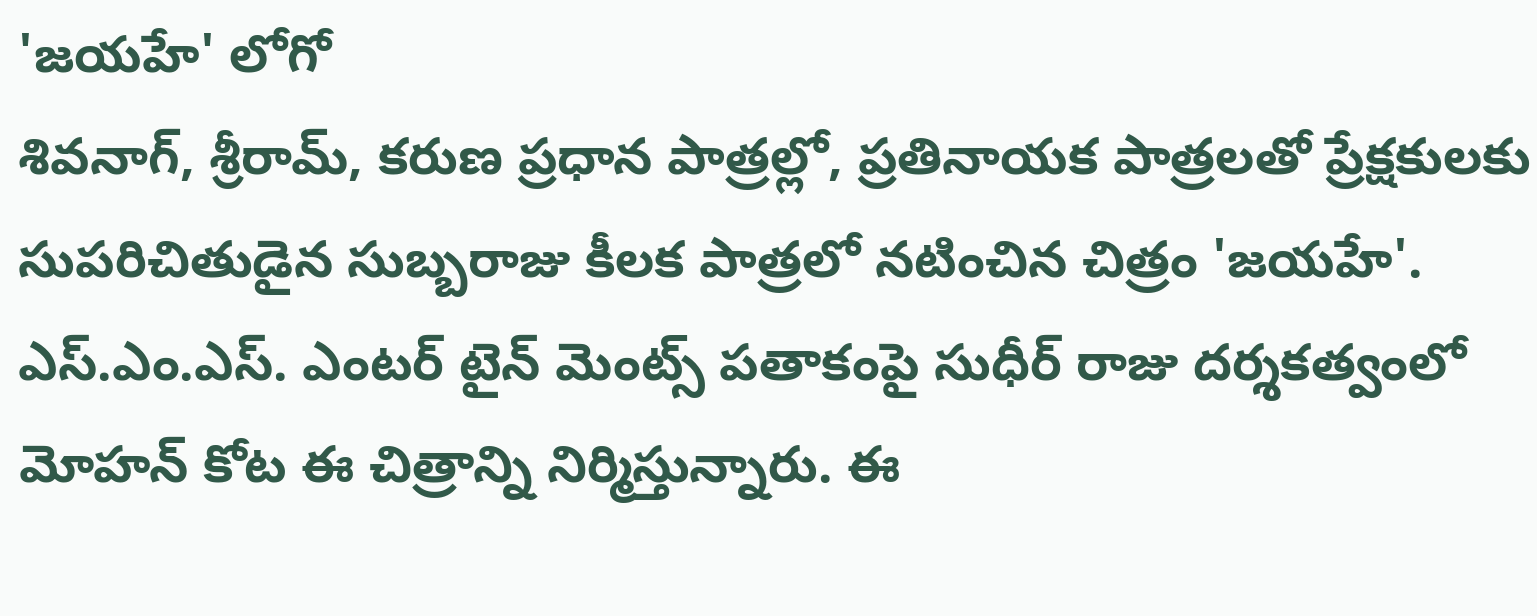'జయహే' లోగో
శివనాగ్, శ్రీరామ్, కరుణ ప్రధాన పాత్రల్లో, ప్రతినాయక పాత్రలతో ప్రేక్షకులకు సుపరిచితుడైన సుబ్బరాజు కీలక పాత్రలో నటించిన చిత్రం 'జయహే'. ఎస్.ఎం.ఎస్. ఎంటర్ టైన్ మెంట్స్ పతాకంపై సుధీర్ రాజు దర్శకత్వంలో మోహన్ కోట ఈ చిత్రాన్ని నిర్మిస్తున్నారు. ఈ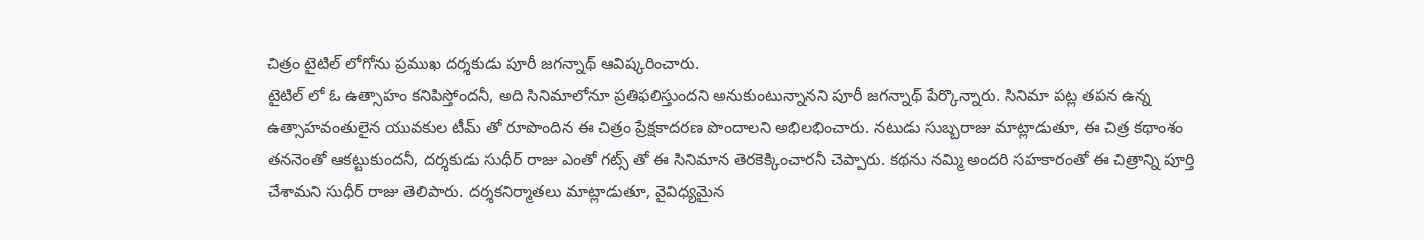చిత్రం టైటిల్ లోగోను ప్రముఖ దర్శకుడు పూరీ జగన్నాథ్ ఆవిష్కరించారు.
టైటిల్ లో ఓ ఉత్సాహం కనిపిస్తోందనీ, అది సినిమాలోనూ ప్రతిఫలిస్తుందని అనుకుంటున్నానని పూరీ జగన్నాథ్ పేర్కొన్నారు. సినిమా పట్ల తపన ఉన్న ఉత్సాహవంతులైన యువకుల టీమ్ తో రూపొందిన ఈ చిత్రం ప్రేక్షకాదరణ పొందాలని అభిలభించారు. నటుడు సుబ్బరాజు మాట్లాడుతూ, ఈ చిత్ర కథాంశం తననెంతో ఆకట్టుకుందనీ, దర్శకుడు సుధీర్ రాజు ఎంతో గట్స్ తో ఈ సినిమాన తెరకెక్కించారనీ చెప్పారు. కథను నమ్మి అందరి సహకారంతో ఈ చిత్రాన్ని పూర్తి చేశామని సుధీర్ రాజు తెలిపారు. దర్శకనిర్మాతలు మాట్లాడుతూ, వైవిధ్యమైన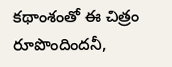కథాంశంతో ఈ చిత్రం రూపొందిందనీ,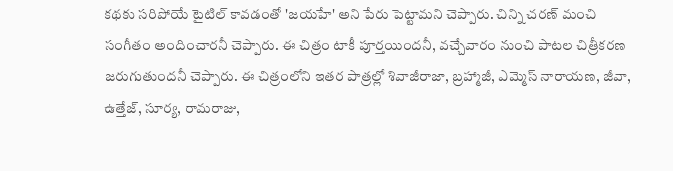కథకు సరిపోయే టైటిల్ కావడంతో 'జయహే' అని పేరు పెట్టామని చెప్పారు. చిన్ని చరణ్ మంచి సంగీతం అందించారనీ చెప్పారు. ఈ చిత్రం టాకీ పూర్తయిందనీ, వచ్చేవారం నుంచి పాటల చిత్రీకరణ జరుగుతుందనీ చెప్పారు. ఈ చిత్రంలోని ఇతర పాత్రల్లో శివాజీరాజా, బ్రహ్మాజీ, ఎమ్మెస్ నారాయణ, జీవా, ఉత్తేజ్, సూర్య, రామరాజు,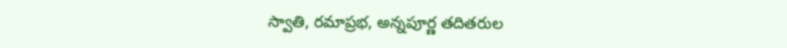స్వాతి, రమాప్రభ, అన్నపూర్ణ తదితరుల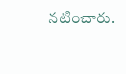నటించారు.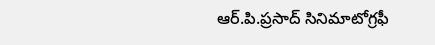ఆర్.పి.ప్రసాద్ సినిమాటోగ్రఫీ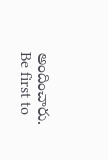అందించారు.
Be first to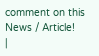comment on this News / Article!
|